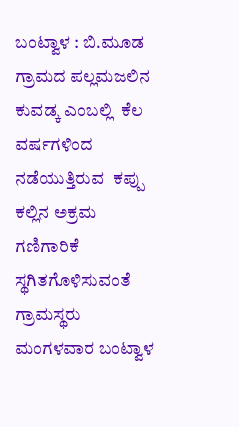ಬಂಟ್ವಾಳ : ಬಿ.ಮೂಡ ಗ್ರಾಮದ ಪಲ್ಲಮಜಲಿನ ಕುವಡ್ಕ ಎಂಬಲ್ಲಿ  ಕೆಲ ವರ್ಷಗಳಿಂದ ನಡೆಯುತ್ತಿರುವ  ಕಪ್ಪು ಕಲ್ಲಿನ ಅಕ್ರಮ ಗಣಿಗಾರಿಕೆ ಸ್ಥಗಿತಗೊಳಿಸುವಂತೆ  ಗ್ರಾಮಸ್ಥರು ಮಂಗಳವಾರ ಬಂಟ್ವಾಳ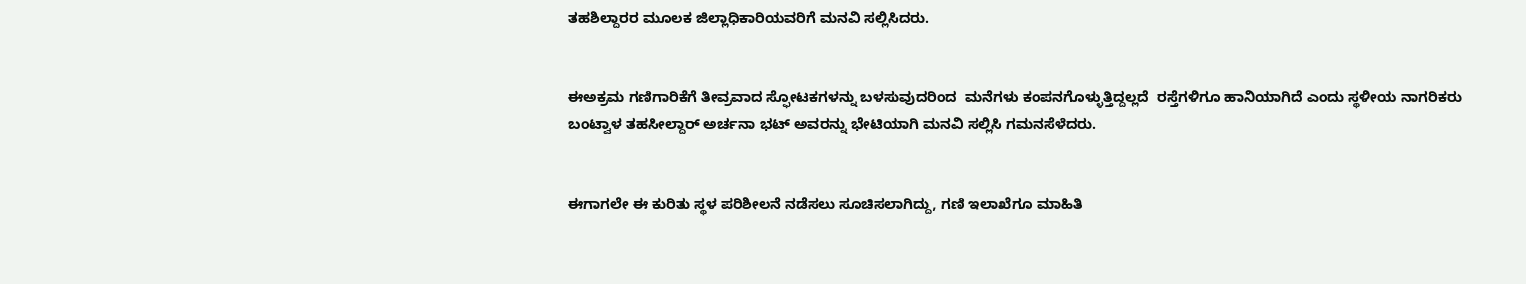ತಹಶಿಲ್ದಾರರ ಮೂಲಕ ಜಿಲ್ಲಾಧಿಕಾರಿಯವರಿಗೆ ಮನವಿ ಸಲ್ಲಿಸಿದರು.


ಈ‌ಅಕ್ರಮ ಗಣಿಗಾರಿಕೆಗೆ ತೀವ್ರವಾದ ಸ್ಫೋಟಕಗಳನ್ನು ಬಳಸುವುದರಿಂದ  ಮನೆಗಳು ಕಂಪನಗೊಳ್ಳುತ್ತಿದ್ದಲ್ಲದೆ  ರಸ್ತೆಗಳಿಗೂ ಹಾನಿಯಾಗಿದೆ ಎಂದು ಸ್ಥಳೀಯ ನಾಗರಿಕರು ಬಂಟ್ವಾಳ ತಹಸೀಲ್ದಾರ್ ಅರ್ಚನಾ ಭಟ್ ಅವರನ್ನು ಭೇಟಿಯಾಗಿ ಮನವಿ ಸಲ್ಲಿಸಿ ಗಮನಸೆಳೆದರು.


ಈಗಾಗಲೇ ಈ ಕುರಿತು ಸ್ಥಳ ಪರಿಶೀಲನೆ ನಡೆಸಲು ಸೂಚಿಸಲಾಗಿದ್ದು, ಗಣಿ ಇಲಾಖೆಗೂ ಮಾಹಿತಿ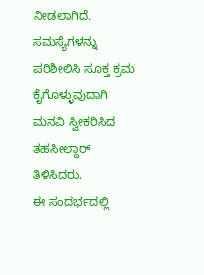ನೀಡಲಾಗಿದೆ. ಸಮಸ್ಯೆಗಳನ್ನು ಪರಿಶೀಲಿಸಿ ಸೂಕ್ತ ಕ್ರಮ ಕೈಗೊಳ್ಳುವುದಾಗಿ ಮನವಿ ಸ್ವೀಕರಿಸಿದ ತಹಸೀಲ್ದಾರ್  ತಿಳಿಸಿದರು.
ಈ ಸಂದರ್ಭದಲ್ಲಿ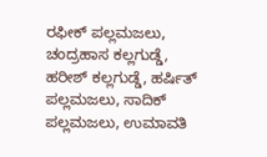ರಫೀಕ್ ಪಲ್ಲಮಜಲು, ಚಂದ್ರಹಾಸ ಕಲ್ಲಗುಡ್ಡೆ, ಹರೀಶ್ ಕಲ್ಲಗುಡ್ಡೆ, ಹರ್ಷಿತ್ ಪಲ್ಲಮಜಲು, ಸಾದಿಕ್ ಪಲ್ಲಮಜಲು, ಉಮಾವತಿ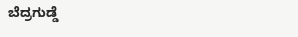ಬೆದ್ರಗುಡ್ಡೆ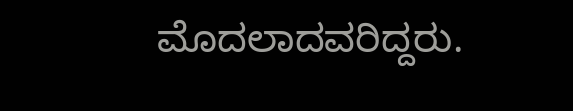ಮೊದಲಾದವರಿದ್ದರು.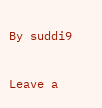By suddi9

Leave a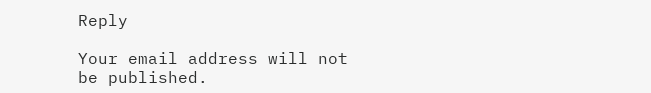Reply

Your email address will not be published.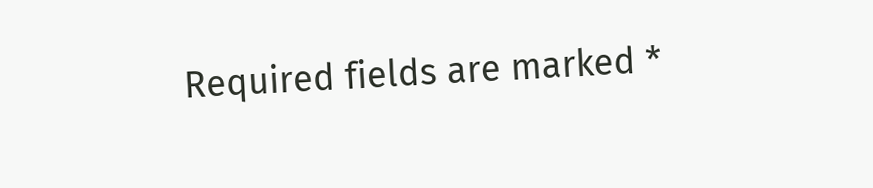Required fields are marked *